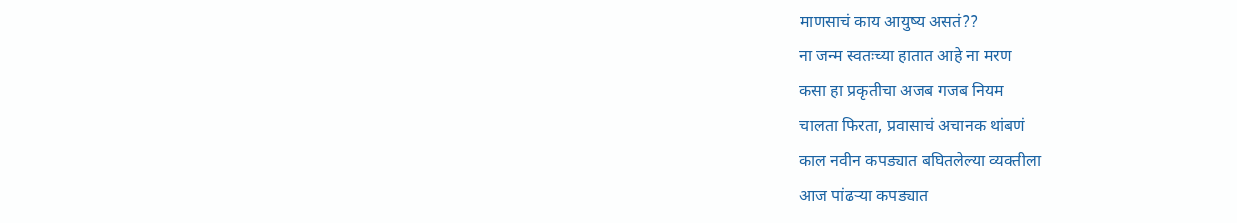माणसाचं काय आयुष्य असतं??
ना जन्म स्वतःच्या हातात आहे ना मरण
कसा हा प्रकृतीचा अजब गजब नियम
चालता फिरता, प्रवासाचं अचानक थांबणं
काल नवीन कपड्यात बघितलेल्या व्यक्तीला
आज पांढऱ्या कपड्यात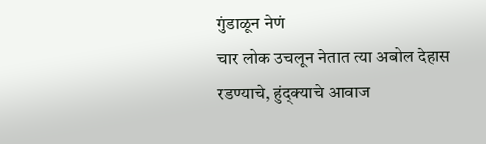गुंडाळून नेणं
चार लोक उचलून नेतात त्या अबोल देहास
रडण्याचे, हुंद्क्याचे आवाज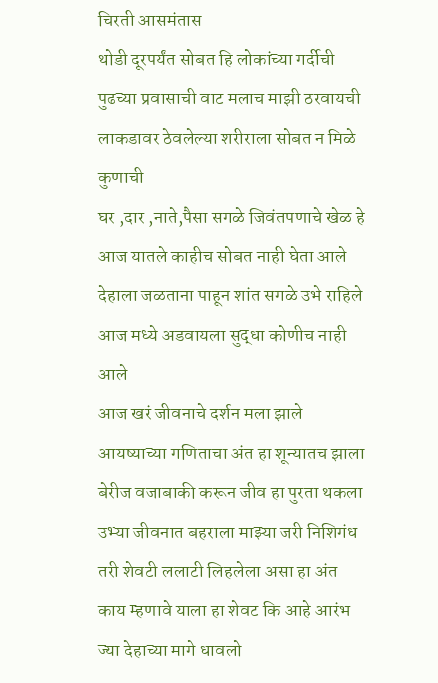चिरती आसमंतास
थोडी दूरपर्यंत सोबत हि लोकांच्या गर्दीची
पुढच्या प्रवासाची वाट मलाच माझी ठरवायची
लाकडावर ठेवलेल्या शरीराला सोबत न मिळे कुणाची
घर ,दार ,नाते,पैसा सगळे जिवंतपणाचे खेळ हे
आज यातले काहीच सोबत नाही घेता आले
देहाला जळताना पाहून शांत सगळे उभे राहिले
आज मध्ये अडवायला सुद्धा कोणीच नाही आले
आज खरं जीवनाचे दर्शन मला झाले
आयष्याच्या गणिताचा अंत हा शून्यातच झाला
बेरीज वजाबाकी करून जीव हा पुरता थकला
उभ्या जीवनात बहराला माझ्या जरी निशिगंध
तरी शेवटी ललाटी लिहलेला असा हा अंत
काय म्हणावे याला हा शेवट कि आहे आरंभ
ज्या देहाच्या मागे धावलो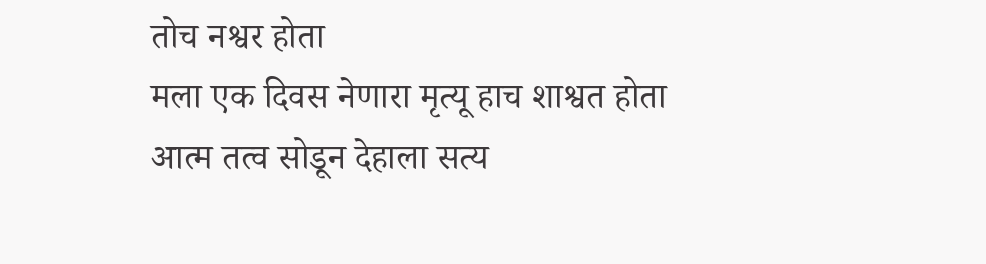तोच नश्वर होता
मला एक दिवस नेणारा मृत्यू हाच शाश्वत होता
आत्म तत्व सोडून देहाला सत्य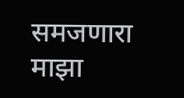समजणारा माझा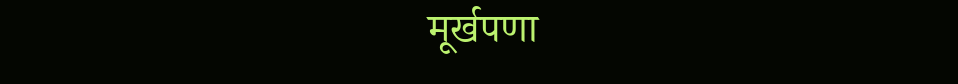मूर्खपणा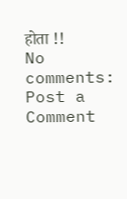होता !!
No comments:
Post a Comment